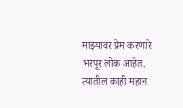माझ्यावर प्रेम करणारे भरपूर लोक आहेत. त्यातील काही महान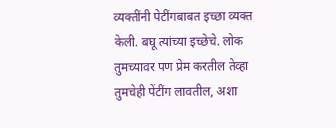व्यक्तींनी पेटींगबाबत इच्छा व्यक्त केली. बघू त्यांच्या इच्छेचे. लोक तुमच्यावर पण प्रेम करतील तेव्हा तुमचेही पेंटींग लावतील, अशा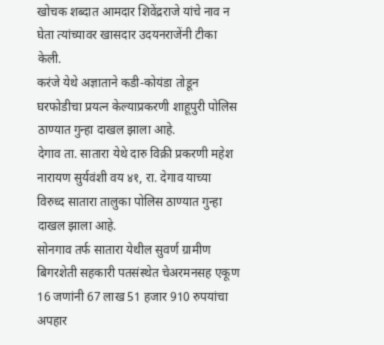खोचक शब्दात आमदार शिवेंद्रराजे यांचे नाव न घेता त्यांच्यावर खासदार उदयनराजेंनी टीका केली.
करंजे येथे अज्ञाताने कडी-कोयंडा तोडून घरफोडीचा प्रयत्न केल्याप्रकरणी शाहूपुरी पोलिस ठाण्यात गुन्हा दाखल झाला आहे.
देगाव ता. सातारा येथे दारु विक्री प्रकरणी महेश नारायण सुर्यवंशी वय ४१, रा. देगाव याच्या विरुध्द सातारा तालुका पोलिस ठाण्यात गुन्हा दाखल झाला आहे.
सोनगाव तर्फ सातारा येथील सुवर्ण ग्रामीण बिगरशेती सहकारी पतसंस्थेत चेअरमनसह एकूण 16 जणांनी 67 लाख 51 हजार 910 रुपयांचा अपहार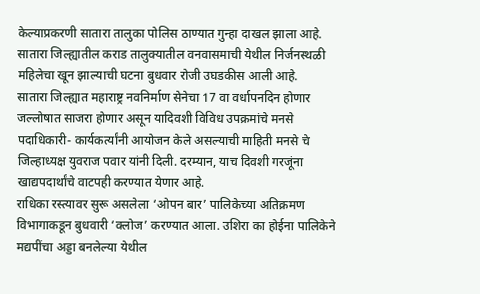केल्याप्रकरणी सातारा तालुका पोलिस ठाण्यात गुन्हा दाखल झाला आहे.
सातारा जिल्ह्यातील कराड तालुक्यातील वनवासमाची येथील निर्जनस्थळी महिलेचा खून झाल्याची घटना बुधवार रोजी उघडकीस आली आहे.
सातारा जिल्ह्यात महाराष्ट्र नवनिर्माण सेनेचा 17 वा वर्धापनदिन होणार जल्लोषात साजरा होणार असून यादिवशी विविध उपक्रमांचे मनसे पदाधिकारी- कार्यकर्त्यांनी आयोजन केले असल्याची माहिती मनसे चे जिल्हाध्यक्ष युवराज पवार यांनी दिली. दरम्यान, याच दिवशी गरजूंना खाद्यपदार्थांचे वाटपही करण्यात येणार आहे.
राधिका रस्त्यावर सुरू असलेला ‘ओपन बार’ पालिकेच्या अतिक्रमण विभागाकडून बुधवारी ‘क्लोज’ करण्यात आला. उशिरा का होईना पालिकेने मद्यपींचा अड्डा बनलेल्या येथील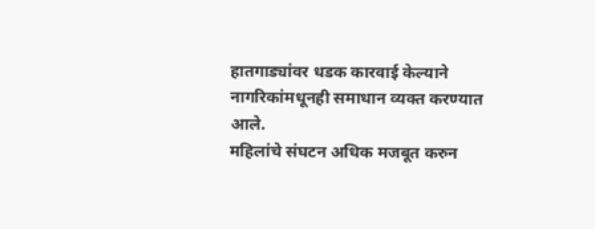हातगाड्यांवर धडक कारवाई केल्याने नागरिकांमधूनही समाधान व्यक्त करण्यात आले.
महिलांचे संघटन अधिक मजबूत करुन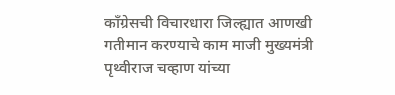काँग्रेसची विचारधारा जिल्ह्यात आणखी गतीमान करण्याचे काम माजी मुख्यमंत्री पृथ्वीराज चव्हाण यांच्या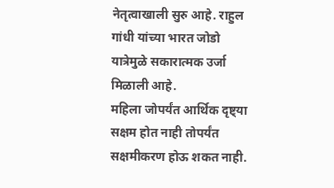नेतृत्वाखाली सुरु आहे. राहुल गांधी यांच्या भारत जोडो यात्रेमुळे सकारात्मक उर्जा मिळाली आहे.
महिला जोपर्यंत आर्थिक दृष्ट्या सक्षम होत नाही तोपर्यंत सक्षमीकरण होऊ शकत नाही.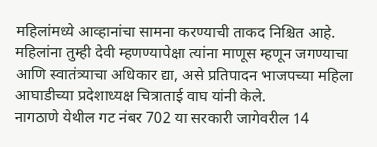महिलांमध्ये आव्हानांचा सामना करण्याची ताकद निश्चित आहे. महिलांना तुम्ही देवी म्हणण्यापेक्षा त्यांना माणूस म्हणून जगण्याचा आणि स्वातंत्र्याचा अधिकार द्या, असे प्रतिपादन भाजपच्या महिला आघाडीच्या प्रदेशाध्यक्ष चित्राताई वाघ यांनी केले.
नागठाणे येथील गट नंबर 702 या सरकारी जागेवरील 14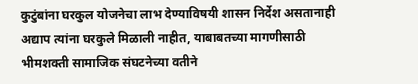कुटुंबांना घरकुल योजनेचा लाभ देण्याविषयी शासन निर्देश असतानाही अद्याप त्यांना घरकुले मिळाली नाहीत, याबाबतच्या मागणीसाठी भीमशक्ती सामाजिक संघटनेच्या वतीने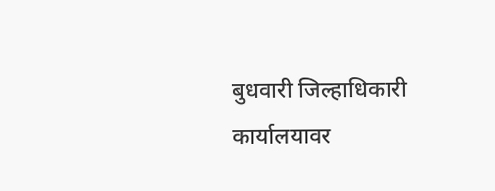बुधवारी जिल्हाधिकारी कार्यालयावर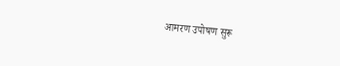आमरण उपोषण सुरू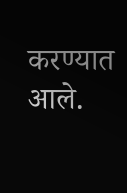करण्यात आले.